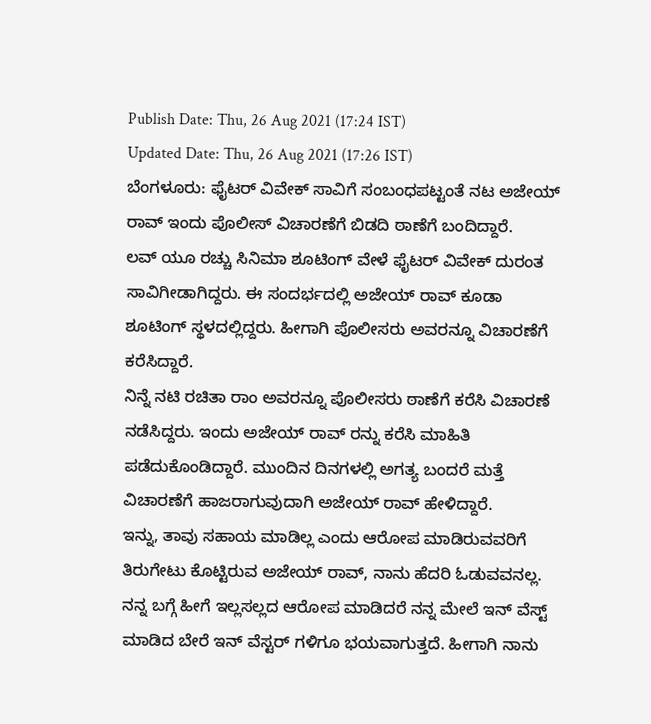Publish Date: Thu, 26 Aug 2021 (17:24 IST)
Updated Date: Thu, 26 Aug 2021 (17:26 IST)
ಬೆಂಗಳೂರು: ಫೈಟರ್ ವಿವೇಕ್ ಸಾವಿಗೆ ಸಂಬಂಧಪಟ್ಟಂತೆ ನಟ ಅಜೇಯ್ ರಾವ್ ಇಂದು ಪೊಲೀಸ್ ವಿಚಾರಣೆಗೆ ಬಿಡದಿ ಠಾಣೆಗೆ ಬಂದಿದ್ದಾರೆ.
ಲವ್ ಯೂ ರಚ್ಚು ಸಿನಿಮಾ ಶೂಟಿಂಗ್ ವೇಳೆ ಫೈಟರ್ ವಿವೇಕ್ ದುರಂತ ಸಾವಿಗೀಡಾಗಿದ್ದರು. ಈ ಸಂದರ್ಭದಲ್ಲಿ ಅಜೇಯ್ ರಾವ್ ಕೂಡಾ ಶೂಟಿಂಗ್ ಸ್ಥಳದಲ್ಲಿದ್ದರು. ಹೀಗಾಗಿ ಪೊಲೀಸರು ಅವರನ್ನೂ ವಿಚಾರಣೆಗೆ ಕರೆಸಿದ್ದಾರೆ.
ನಿನ್ನೆ ನಟಿ ರಚಿತಾ ರಾಂ ಅವರನ್ನೂ ಪೊಲೀಸರು ಠಾಣೆಗೆ ಕರೆಸಿ ವಿಚಾರಣೆ ನಡೆಸಿದ್ದರು. ಇಂದು ಅಜೇಯ್ ರಾವ್ ರನ್ನು ಕರೆಸಿ ಮಾಹಿತಿ ಪಡೆದುಕೊಂಡಿದ್ದಾರೆ. ಮುಂದಿನ ದಿನಗಳಲ್ಲಿ ಅಗತ್ಯ ಬಂದರೆ ಮತ್ತೆ ವಿಚಾರಣೆಗೆ ಹಾಜರಾಗುವುದಾಗಿ ಅಜೇಯ್ ರಾವ್ ಹೇಳಿದ್ದಾರೆ.
ಇನ್ನು, ತಾವು ಸಹಾಯ ಮಾಡಿಲ್ಲ ಎಂದು ಆರೋಪ ಮಾಡಿರುವವರಿಗೆ ತಿರುಗೇಟು ಕೊಟ್ಟಿರುವ ಅಜೇಯ್ ರಾವ್, ನಾನು ಹೆದರಿ ಓಡುವವನಲ್ಲ. ನನ್ನ ಬಗ್ಗೆ ಹೀಗೆ ಇಲ್ಲಸಲ್ಲದ ಆರೋಪ ಮಾಡಿದರೆ ನನ್ನ ಮೇಲೆ ಇನ್ ವೆಸ್ಟ್ ಮಾಡಿದ ಬೇರೆ ಇನ್ ವೆಸ್ಟರ್ ಗಳಿಗೂ ಭಯವಾಗುತ್ತದೆ. ಹೀಗಾಗಿ ನಾನು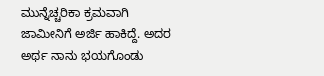ಮುನ್ನೆಚ್ಚರಿಕಾ ಕ್ರಮವಾಗಿ ಜಾಮೀನಿಗೆ ಅರ್ಜಿ ಹಾಕಿದ್ದೆ. ಅದರ ಅರ್ಥ ನಾನು ಭಯಗೊಂಡು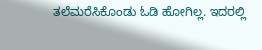ತಲೆಮರೆಸಿಕೊಂಡು ಓಡಿ ಹೋಗಿಲ್ಲ. ಇದರಲ್ಲಿ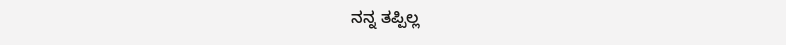ನನ್ನ ತಪ್ಪಿಲ್ಲ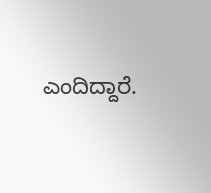ಎಂದಿದ್ದಾರೆ.